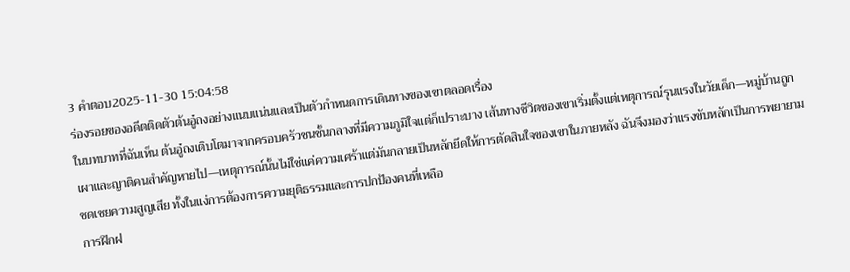3 คำตอบ2025-11-30 15:04:58
ร่องรอยของอดีตติดตัวต้นอู๋ถงอย่างแนบแน่นและเป็นตัวกำหนดการเดินทางของเขาตลอดเรื่อง
ในบทบาทที่ฉันเห็น ต้นอู๋ถงเติบโตมาจากครอบครัวชนชั้นกลางที่มีความภูมิใจแต่ก็เปราะบาง เส้นทางชีวิตของเขาเริ่มตั้งแต่เหตุการณ์รุนแรงในวัยเด็ก—หมู่บ้านถูกเผาและญาติคนสำคัญหายไป—เหตุการณ์นั้นไม่ใช่แค่ความเศร้าแต่มันกลายเป็นหลักยึดให้การตัดสินใจของเขาในภายหลัง ฉันจึงมองว่าแรงขับหลักเป็นการพยายามชดเชยความสูญเสีย ทั้งในแง่การต้องการความยุติธรรมและการปกป้องคนที่เหลือ
การฝึกฝ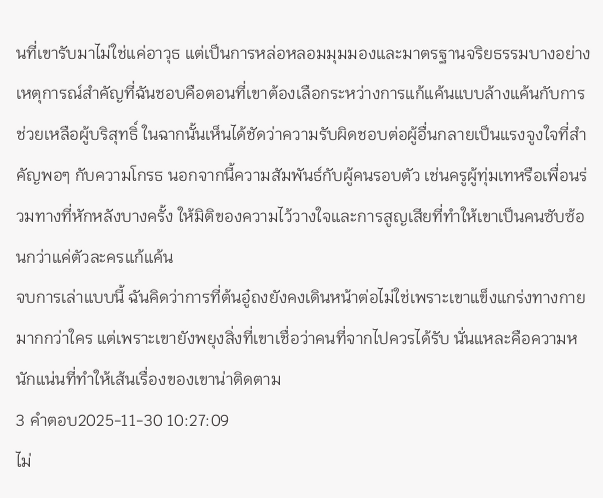นที่เขารับมาไม่ใช่แค่อาวุธ แต่เป็นการหล่อหลอมมุมมองและมาตรฐานจริยธรรมบางอย่าง เหตุการณ์สำคัญที่ฉันชอบคือตอนที่เขาต้องเลือกระหว่างการแก้แค้นแบบล้างแค้นกับการช่วยเหลือผู้บริสุทธิ์ ในฉากนั้นเห็นได้ชัดว่าความรับผิดชอบต่อผู้อื่นกลายเป็นแรงจูงใจที่สำคัญพอๆ กับความโกรธ นอกจากนี้ความสัมพันธ์กับผู้คนรอบตัว เช่นครูผู้ทุ่มเทหรือเพื่อนร่วมทางที่หักหลังบางครั้ง ให้มิติของความไว้วางใจและการสูญเสียที่ทำให้เขาเป็นคนซับซ้อนกว่าแค่ตัวละครแก้แค้น
จบการเล่าแบบนี้ ฉันคิดว่าการที่ต้นอู๋ถงยังคงเดินหน้าต่อไม่ใช่เพราะเขาแข็งแกร่งทางกายมากกว่าใคร แต่เพราะเขายังพยุงสิ่งที่เขาเชื่อว่าคนที่จากไปควรได้รับ นั่นแหละคือความหนักแน่นที่ทำให้เส้นเรื่องของเขาน่าติดตาม
3 คำตอบ2025-11-30 10:27:09
ไม่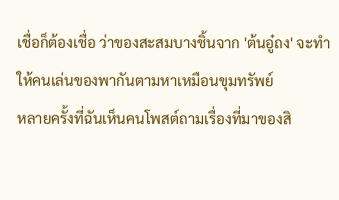เชื่อก็ต้องเชื่อ ว่าของสะสมบางชิ้นจาก 'ต้นอู๋ถง' จะทำให้คนเล่นของพากันตามหาเหมือนขุมทรัพย์
หลายครั้งที่ฉันเห็นคนโพสต์ถามเรื่องที่มาของสิ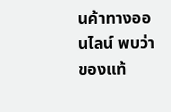นค้าทางออนไลน์ พบว่าของแท้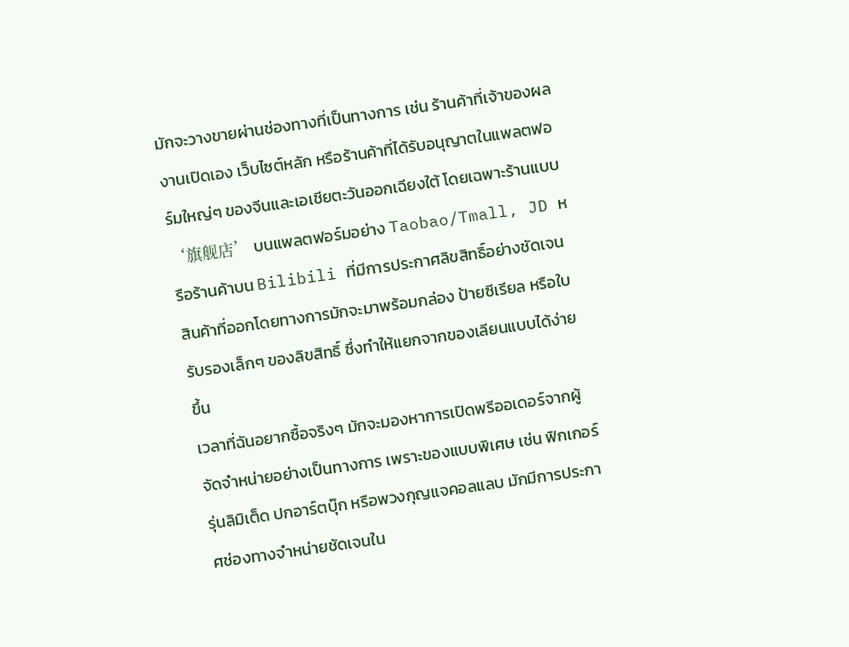มักจะวางขายผ่านช่องทางที่เป็นทางการ เช่น ร้านค้าที่เจ้าของผลงานเปิดเอง เว็บไซต์หลัก หรือร้านค้าที่ได้รับอนุญาตในแพลตฟอร์มใหญ่ๆ ของจีนและเอเชียตะวันออกเฉียงใต้ โดยเฉพาะร้านแบบ ‘旗舰店’ บนแพลตฟอร์มอย่าง Taobao/Tmall, JD หรือร้านค้าบน Bilibili ที่มีการประกาศลิขสิทธิ์อย่างชัดเจน สินค้าที่ออกโดยทางการมักจะมาพร้อมกล่อง ป้ายซีเรียล หรือใบรับรองเล็กๆ ของลิขสิทธิ์ ซึ่งทำให้แยกจากของเลียนแบบได้ง่ายขึ้น
เวลาที่ฉันอยากซื้อจริงๆ มักจะมองหาการเปิดพรีออเดอร์จากผู้จัดจำหน่ายอย่างเป็นทางการ เพราะของแบบพิเศษ เช่น ฟิกเกอร์รุ่นลิมิเต็ด ปกอาร์ตบุ๊ก หรือพวงกุญแจคอลแลบ มักมีการประกาศช่องทางจำหน่ายชัดเจนใน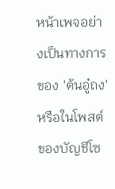หน้าเพจอย่างเป็นทางการของ 'ต้นอู๋ถง' หรือในโพสต์ของบัญชีโซ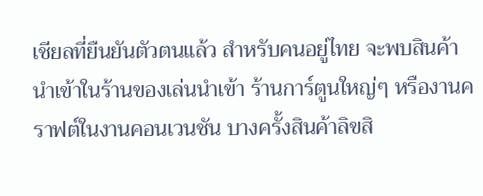เชียลที่ยืนยันตัวตนแล้ว สำหรับคนอยู่ไทย จะพบสินค้านำเข้าในร้านของเล่นนำเข้า ร้านการ์ตูนใหญ่ๆ หรืองานคราฟต์ในงานคอนเวนชัน บางครั้งสินค้าลิขสิ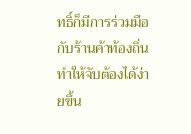ทธิ์ก็มีการร่วมมือกับร้านค้าท้องถิ่น ทำให้จับต้องได้ง่ายขึ้น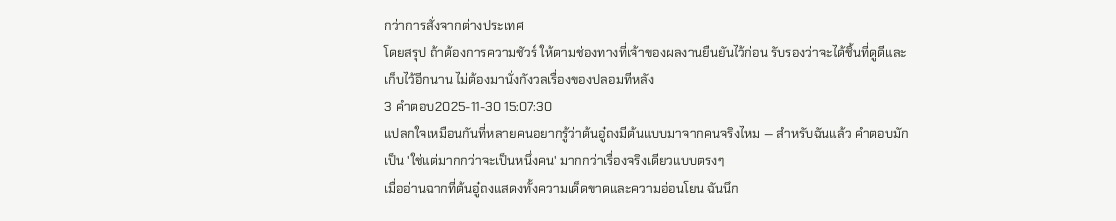กว่าการสั่งจากต่างประเทศ
โดยสรุป ถ้าต้องการความชัวร์ ให้ตามช่องทางที่เจ้าของผลงานยืนยันไว้ก่อน รับรองว่าจะได้ชิ้นที่ดูดีและเก็บไว้อีกนาน ไม่ต้องมานั่งกังวลเรื่องของปลอมทีหลัง
3 คำตอบ2025-11-30 15:07:30
แปลกใจเหมือนกันที่หลายคนอยากรู้ว่าต้นอู๋ถงมีต้นแบบมาจากคนจริงไหม — สำหรับฉันแล้ว คำตอบมักเป็น 'ใช่แต่มากกว่าจะเป็นหนึ่งคน' มากกว่าเรื่องจริงเดียวแบบตรงๆ
เมื่ออ่านฉากที่ต้นอู๋ถงแสดงทั้งความเด็ดขาดและความอ่อนโยน ฉันนึก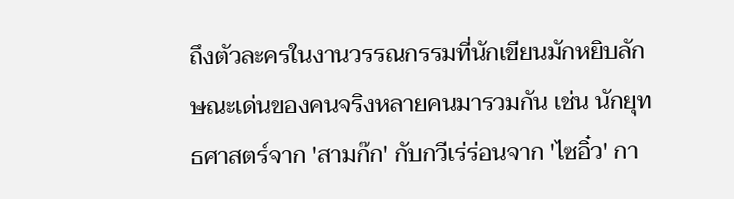ถึงตัวละครในงานวรรณกรรมที่นักเขียนมักหยิบลักษณะเด่นของคนจริงหลายคนมารวมกัน เช่น นักยุทธศาสตร์จาก 'สามก๊ก' กับกวีเร่ร่อนจาก 'ไซอิ๋ว' กา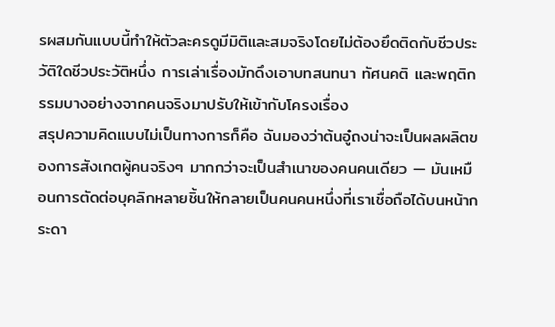รผสมกันแบบนี้ทำให้ตัวละครดูมีมิติและสมจริงโดยไม่ต้องยึดติดกับชีวประวัติใดชีวประวัติหนึ่ง การเล่าเรื่องมักดึงเอาบทสนทนา ทัศนคติ และพฤติกรรมบางอย่างจากคนจริงมาปรับให้เข้ากับโครงเรื่อง
สรุปความคิดแบบไม่เป็นทางการก็คือ ฉันมองว่าต้นอู๋ถงน่าจะเป็นผลผลิตของการสังเกตผู้คนจริงๆ มากกว่าจะเป็นสำเนาของคนคนเดียว — มันเหมือนการตัดต่อบุคลิกหลายชิ้นให้กลายเป็นคนคนหนึ่งที่เราเชื่อถือได้บนหน้ากระดา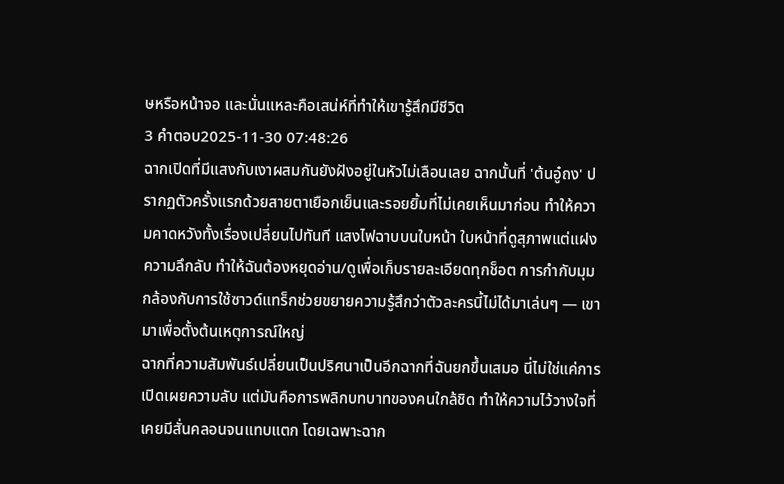ษหรือหน้าจอ และนั่นแหละคือเสน่ห์ที่ทำให้เขารู้สึกมีชีวิต
3 คำตอบ2025-11-30 07:48:26
ฉากเปิดที่มีแสงกับเงาผสมกันยังฝังอยู่ในหัวไม่เลือนเลย ฉากนั้นที่ 'ต้นอู๋ถง' ปรากฏตัวครั้งแรกด้วยสายตาเยือกเย็นและรอยยิ้มที่ไม่เคยเห็นมาก่อน ทำให้ความคาดหวังทั้งเรื่องเปลี่ยนไปทันที แสงไฟฉาบบนใบหน้า ใบหน้าที่ดูสุภาพแต่แฝงความลึกลับ ทำให้ฉันต้องหยุดอ่าน/ดูเพื่อเก็บรายละเอียดทุกช็อต การกำกับมุมกล้องกับการใช้ซาวด์แทร็กช่วยขยายความรู้สึกว่าตัวละครนี้ไม่ได้มาเล่นๆ — เขามาเพื่อตั้งต้นเหตุการณ์ใหญ่
ฉากที่ความสัมพันธ์เปลี่ยนเป็นปริศนาเป็นอีกฉากที่ฉันยกขึ้นเสมอ นี่ไม่ใช่แค่การเปิดเผยความลับ แต่มันคือการพลิกบทบาทของคนใกล้ชิด ทำให้ความไว้วางใจที่เคยมีสั่นคลอนจนแทบแตก โดยเฉพาะฉาก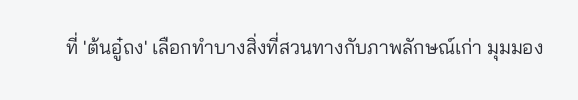ที่ 'ต้นอู๋ถง' เลือกทำบางสิ่งที่สวนทางกับภาพลักษณ์เก่า มุมมอง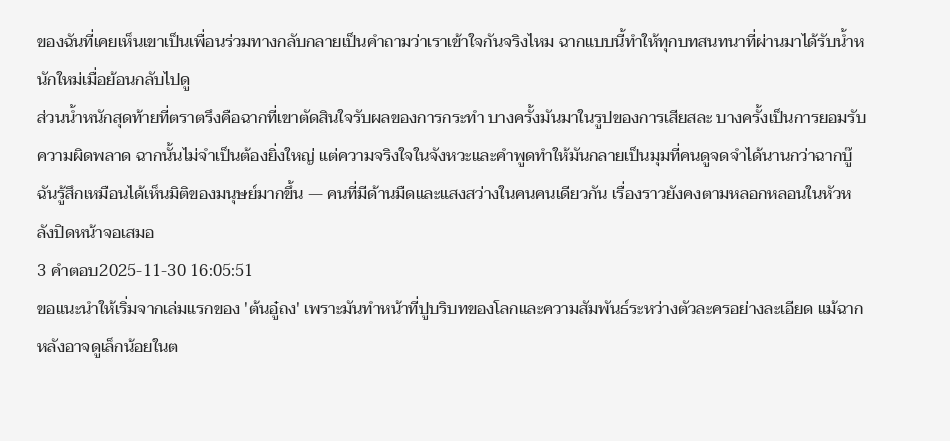ของฉันที่เคยเห็นเขาเป็นเพื่อนร่วมทางกลับกลายเป็นคำถามว่าเราเข้าใจกันจริงไหม ฉากแบบนี้ทำให้ทุกบทสนทนาที่ผ่านมาได้รับน้ำหนักใหม่เมื่อย้อนกลับไปดู
ส่วนน้ำหนักสุดท้ายที่ตราตรึงคือฉากที่เขาตัดสินใจรับผลของการกระทำ บางครั้งมันมาในรูปของการเสียสละ บางครั้งเป็นการยอมรับความผิดพลาด ฉากนั้นไม่จำเป็นต้องยิ่งใหญ่ แต่ความจริงใจในจังหวะและคำพูดทำให้มันกลายเป็นมุมที่คนดูจดจำได้นานกว่าฉากบู๊ ฉันรู้สึกเหมือนได้เห็นมิติของมนุษย์มากขึ้น — คนที่มีด้านมืดและแสงสว่างในคนคนเดียวกัน เรื่องราวยังคงตามหลอกหลอนในหัวหลังปิดหน้าจอเสมอ
3 คำตอบ2025-11-30 16:05:51
ขอแนะนำให้เริ่มจากเล่มแรกของ 'ต้นอู๋ถง' เพราะมันทำหน้าที่ปูบริบทของโลกและความสัมพันธ์ระหว่างตัวละครอย่างละเอียด แม้ฉากหลังอาจดูเล็กน้อยในต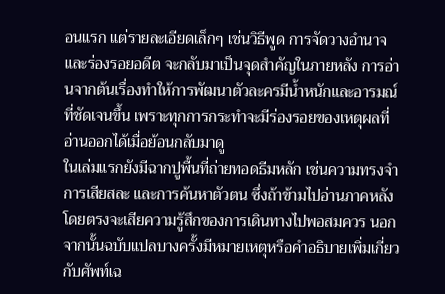อนแรก แต่รายละเอียดเล็กๆ เช่นวิธีพูด การจัดวางอำนาจ และร่องรอยอดีต จะกลับมาเป็นจุดสำคัญในภายหลัง การอ่านจากต้นเรื่องทำให้การพัฒนาตัวละครมีน้ำหนักและอารมณ์ที่ชัดเจนขึ้น เพราะทุกการกระทำจะมีร่องรอยของเหตุผลที่อ่านออกได้เมื่อย้อนกลับมาดู
ในเล่มแรกยังมีฉากปูพื้นที่ถ่ายทอดธีมหลัก เช่นความทรงจำ การเสียสละ และการค้นหาตัวตน ซึ่งถ้าข้ามไปอ่านภาคหลังโดยตรงจะเสียความรู้สึกของการเดินทางไปพอสมควร นอกจากนั้นฉบับแปลบางครั้งมีหมายเหตุหรือคำอธิบายเพิ่มเกี่ยวกับศัพท์เฉ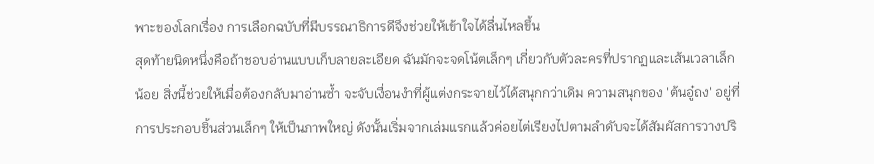พาะของโลกเรื่อง การเลือกฉบับที่มีบรรณาธิการดีจึงช่วยให้เข้าใจได้ลื่นไหลขึ้น
สุดท้ายนิดหนึ่งคือถ้าชอบอ่านแบบเก็บลายละเอียด ฉันมักจะจดโน้ตเล็กๆ เกี่ยวกับตัวละครที่ปรากฏและเส้นเวลาเล็กน้อย สิ่งนี้ช่วยให้เมื่อต้องกลับมาอ่านซ้ำ จะจับเงื่อนงำที่ผู้แต่งกระจายไว้ได้สนุกกว่าเดิม ความสนุกของ 'ต้นอู๋ถง' อยู่ที่การประกอบชิ้นส่วนเล็กๆ ให้เป็นภาพใหญ่ ดังนั้นเริ่มจากเล่มแรกแล้วค่อยไต่เรียงไปตามลำดับจะได้สัมผัสการวางปริ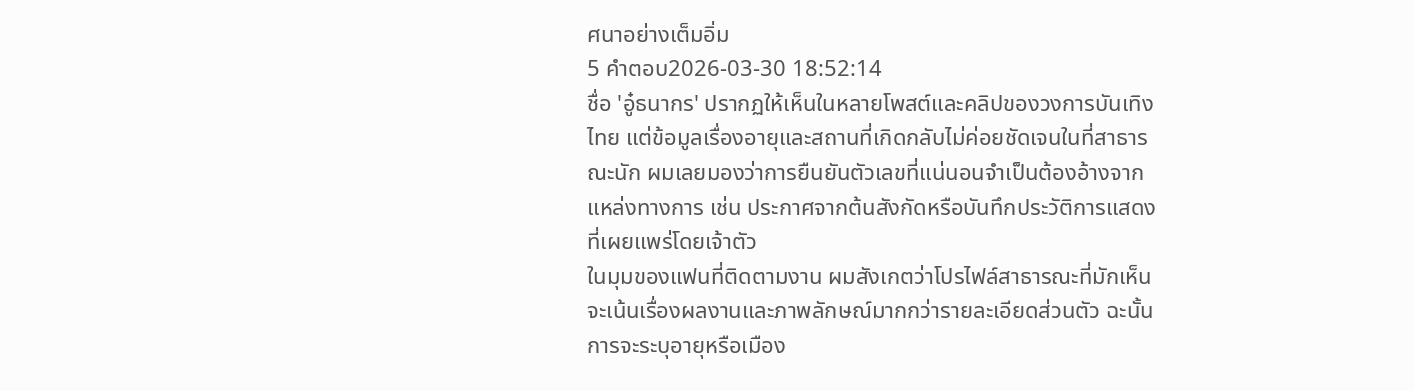ศนาอย่างเต็มอิ่ม
5 คำตอบ2026-03-30 18:52:14
ชื่อ 'อู๋ธนากร' ปรากฏให้เห็นในหลายโพสต์และคลิปของวงการบันเทิงไทย แต่ข้อมูลเรื่องอายุและสถานที่เกิดกลับไม่ค่อยชัดเจนในที่สาธารณะนัก ผมเลยมองว่าการยืนยันตัวเลขที่แน่นอนจำเป็นต้องอ้างจากแหล่งทางการ เช่น ประกาศจากต้นสังกัดหรือบันทึกประวัติการแสดงที่เผยแพร่โดยเจ้าตัว
ในมุมของแฟนที่ติดตามงาน ผมสังเกตว่าโปรไฟล์สาธารณะที่มักเห็นจะเน้นเรื่องผลงานและภาพลักษณ์มากกว่ารายละเอียดส่วนตัว ฉะนั้นการจะระบุอายุหรือเมือง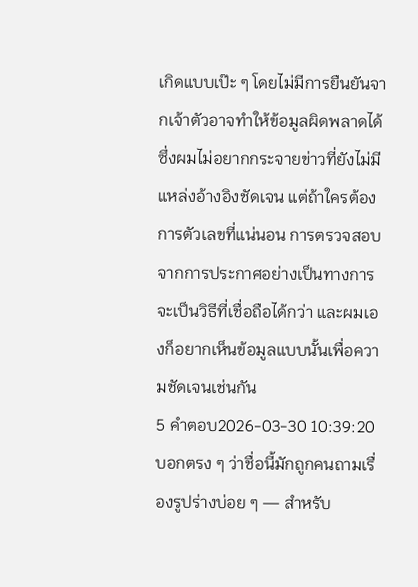เกิดแบบเป๊ะ ๆ โดยไม่มีการยืนยันจากเจ้าตัวอาจทำให้ข้อมูลผิดพลาดได้ ซึ่งผมไม่อยากกระจายข่าวที่ยังไม่มีแหล่งอ้างอิงชัดเจน แต่ถ้าใครต้องการตัวเลขที่แน่นอน การตรวจสอบจากการประกาศอย่างเป็นทางการจะเป็นวิธีที่เชื่อถือได้กว่า และผมเองก็อยากเห็นข้อมูลแบบนั้นเพื่อความชัดเจนเช่นกัน
5 คำตอบ2026-03-30 10:39:20
บอกตรง ๆ ว่าชื่อนี้มักถูกคนถามเรื่องรูปร่างบ่อย ๆ — สำหรับ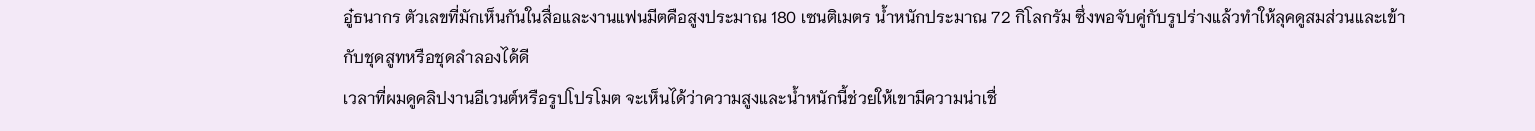อู๋ธนากร ตัวเลขที่มักเห็นกันในสื่อและงานแฟนมีตคือสูงประมาณ 180 เซนติเมตร น้ำหนักประมาณ 72 กิโลกรัม ซึ่งพอจับคู่กับรูปร่างแล้วทำให้ลุคดูสมส่วนและเข้ากับชุดสูทหรือชุดลำลองได้ดี
เวลาที่ผมดูคลิปงานอีเวนต์หรือรูปโปรโมต จะเห็นได้ว่าความสูงและน้ำหนักนี้ช่วยให้เขามีความน่าเชื่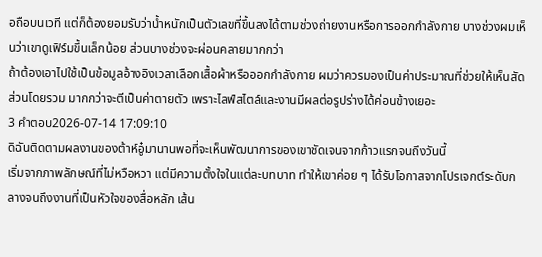อถือบนเวที แต่ก็ต้องยอมรับว่าน้ำหนักเป็นตัวเลขที่ขึ้นลงได้ตามช่วงถ่ายงานหรือการออกกำลังกาย บางช่วงผมเห็นว่าเขาดูเฟิร์มขึ้นเล็กน้อย ส่วนบางช่วงจะผ่อนคลายมากกว่า
ถ้าต้องเอาไปใช้เป็นข้อมูลอ้างอิงเวลาเลือกเสื้อผ้าหรือออกกำลังกาย ผมว่าควรมองเป็นค่าประมาณที่ช่วยให้เห็นสัดส่วนโดยรวม มากกว่าจะตีเป็นค่าตายตัว เพราะไลฟ์สไตล์และงานมีผลต่อรูปร่างได้ค่อนข้างเยอะ
3 คำตอบ2026-07-14 17:09:10
ดิฉันติดตามผลงานของต้าห์อู๋มานานพอที่จะเห็นพัฒนาการของเขาชัดเจนจากก้าวแรกจนถึงวันนี้
เริ่มจากภาพลักษณ์ที่ไม่หวือหวา แต่มีความตั้งใจในแต่ละบทบาท ทำให้เขาค่อย ๆ ได้รับโอกาสจากโปรเจกต์ระดับกลางจนถึงงานที่เป็นหัวใจของสื่อหลัก เส้น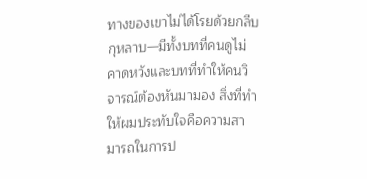ทางของเขาไม่ได้โรยด้วยกลีบกุหลาบ—มีทั้งบทที่คนดูไม่คาดหวังและบทที่ทำให้คนวิจารณ์ต้องหันมามอง สิ่งที่ทำให้ผมประทับใจคือความสามารถในการป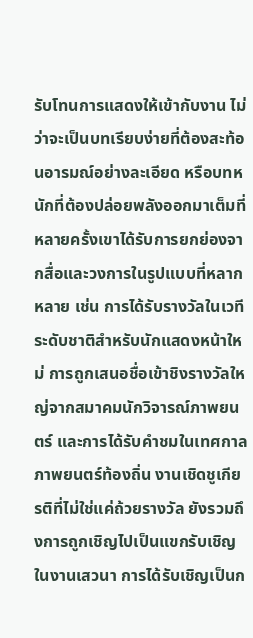รับโทนการแสดงให้เข้ากับงาน ไม่ว่าจะเป็นบทเรียบง่ายที่ต้องสะท้อนอารมณ์อย่างละเอียด หรือบทหนักที่ต้องปล่อยพลังออกมาเต็มที่
หลายครั้งเขาได้รับการยกย่องจากสื่อและวงการในรูปแบบที่หลากหลาย เช่น การได้รับรางวัลในเวทีระดับชาติสำหรับนักแสดงหน้าใหม่ การถูกเสนอชื่อเข้าชิงรางวัลใหญ่จากสมาคมนักวิจารณ์ภาพยนตร์ และการได้รับคำชมในเทศกาลภาพยนตร์ท้องถิ่น งานเชิดชูเกียรติที่ไม่ใช่แค่ถ้วยรางวัล ยังรวมถึงการถูกเชิญไปเป็นแขกรับเชิญในงานเสวนา การได้รับเชิญเป็นก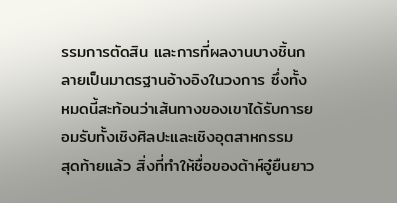รรมการตัดสิน และการที่ผลงานบางชิ้นกลายเป็นมาตรฐานอ้างอิงในวงการ ซึ่งทั้งหมดนี้สะท้อนว่าเส้นทางของเขาได้รับการยอมรับทั้งเชิงศิลปะและเชิงอุตสาหกรรม
สุดท้ายแล้ว สิ่งที่ทำให้ชื่อของต้าห์อู๋ยืนยาว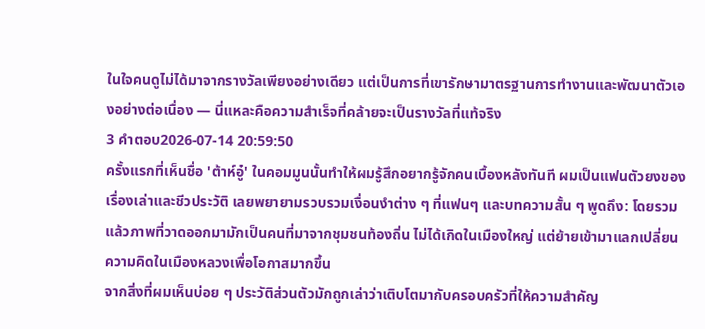ในใจคนดูไม่ได้มาจากรางวัลเพียงอย่างเดียว แต่เป็นการที่เขารักษามาตรฐานการทำงานและพัฒนาตัวเองอย่างต่อเนื่อง — นี่แหละคือความสำเร็จที่คล้ายจะเป็นรางวัลที่แท้จริง
3 คำตอบ2026-07-14 20:59:50
ครั้งแรกที่เห็นชื่อ 'ต้าห์อู๋' ในคอมมูนนั้นทำให้ผมรู้สึกอยากรู้จักคนเบื้องหลังทันที ผมเป็นแฟนตัวยงของเรื่องเล่าและชีวประวัติ เลยพยายามรวบรวมเงื่อนงำต่าง ๆ ที่แฟนๆ และบทความสั้น ๆ พูดถึง: โดยรวมแล้วภาพที่วาดออกมามักเป็นคนที่มาจากชุมชนท้องถิ่น ไม่ได้เกิดในเมืองใหญ่ แต่ย้ายเข้ามาแลกเปลี่ยนความคิดในเมืองหลวงเพื่อโอกาสมากขึ้น
จากสิ่งที่ผมเห็นบ่อย ๆ ประวัติส่วนตัวมักถูกเล่าว่าเติบโตมากับครอบครัวที่ให้ความสำคัญ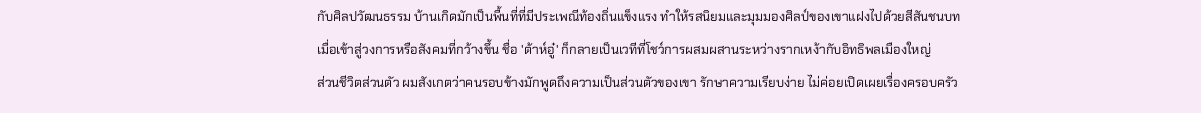กับศิลปวัฒนธรรม บ้านเกิดมักเป็นพื้นที่ที่มีประเพณีท้องถิ่นแข็งแรง ทำให้รสนิยมและมุมมองศิลป์ของเขาแฝงไปด้วยสีสันชนบท เมื่อเข้าสู่วงการหรือสังคมที่กว้างขึ้น ชื่อ 'ต้าห์อู๋' ก็กลายเป็นเวทีที่โชว์การผสมผสานระหว่างรากเหง้ากับอิทธิพลเมืองใหญ่
ส่วนชีวิตส่วนตัว ผมสังเกตว่าคนรอบข้างมักพูดถึงความเป็นส่วนตัวของเขา รักษาความเรียบง่าย ไม่ค่อยเปิดเผยเรื่องครอบครัว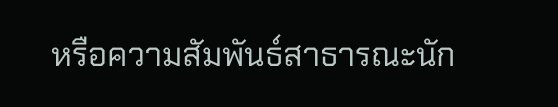หรือความสัมพันธ์สาธารณะนัก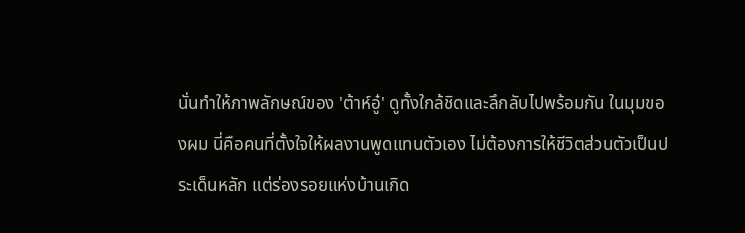นั่นทำให้ภาพลักษณ์ของ 'ต้าห์อู๋' ดูทั้งใกล้ชิดและลึกลับไปพร้อมกัน ในมุมของผม นี่คือคนที่ตั้งใจให้ผลงานพูดแทนตัวเอง ไม่ต้องการให้ชีวิตส่วนตัวเป็นประเด็นหลัก แต่ร่องรอยแห่งบ้านเกิด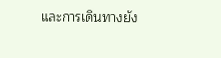และการเดินทางยัง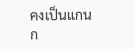คงเป็นแกนก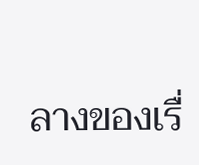ลางของเรื่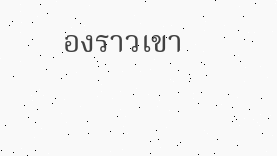องราวเขา